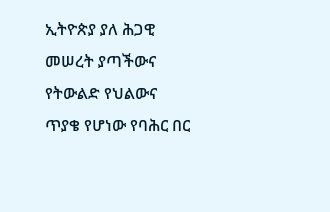ኢትዮጵያ ያለ ሕጋዊ መሠረት ያጣችውና የትውልድ የህልውና ጥያቄ የሆነው የባሕር በር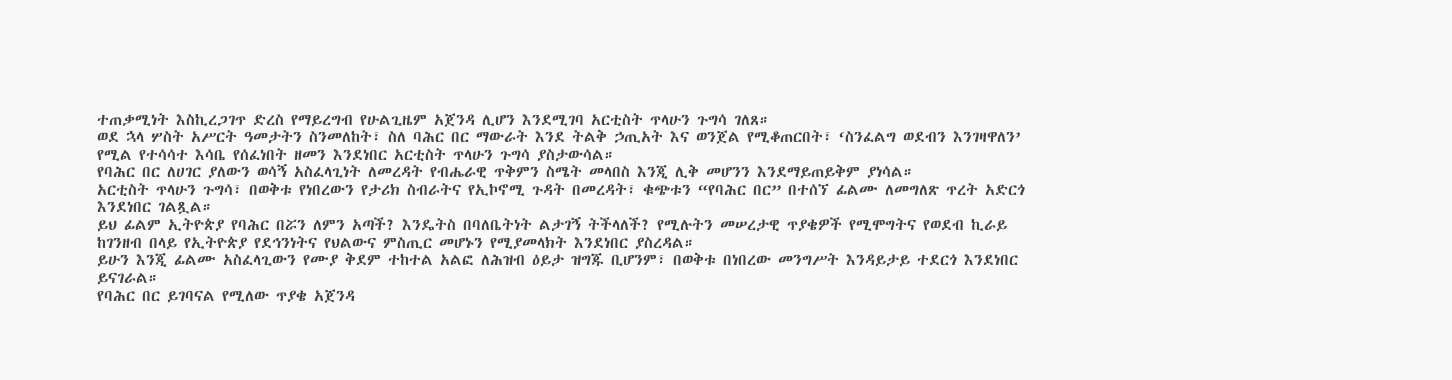ተጠቃሚነት እስኪረጋገጥ ድረስ የማይረግብ የሁልጊዜም አጀንዳ ሊሆን እንደሚገባ አርቲስት ጥላሁን ጉግሳ ገለጸ።
ወደ ኋላ ሦስት አሥርት ዓመታትን ስንመለከት፣ ስለ ባሕር በር ማውራት እንደ ትልቅ ኃጢአት እና ወንጀል የሚቆጠርበት፣ ‘ስንፈልግ ወደብን እንገዛዋለን’ የሚል የተሳሳተ እሳቤ የሰፈነበት ዘመን እንደነበር አርቲስት ጥላሁን ጉግሳ ያስታውሳል።
የባሕር በር ለሀገር ያለውን ወሳኝ አስፈላጊነት ለመረዳት የብሔራዊ ጥቅምን ስሜት መላበስ እንጂ ሊቅ መሆንን እንደማይጠይቅም ያነሳል።
አርቲስት ጥላሁን ጉግሳ፣ በወቅቱ የነበረውን የታሪክ ስብራትና የኢኮኖሚ ጉዳት በመረዳት፣ ቁጭቱን “የባሕር በር” በተሰኘ ፊልሙ ለመግለጽ ጥረት አድርጎ እንደነበር ገልጿል።
ይህ ፊልም ኢትዮጵያ የባሕር በሯን ለምን አጣች? እንዴትስ በባለቤትነት ልታገኝ ትችላለች? የሚሉትን መሠረታዊ ጥያቄዎች የሚሞግትና የወደብ ኪራይ ከገንዘብ በላይ የኢትዮጵያ የደኅንነትና የህልውና ምስጢር መሆኑን የሚያመላክት እንደነበር ያስረዳል።
ይሁን እንጂ ፊልሙ አስፈላጊውን የሙያ ቅደም ተከተል አልፎ ለሕዝብ ዕይታ ዝግጁ ቢሆንም፣ በወቅቱ በነበረው መንግሥት እንዳይታይ ተደርጎ እንደነበር ይናገራል።
የባሕር በር ይገባናል የሚለው ጥያቄ አጀንዳ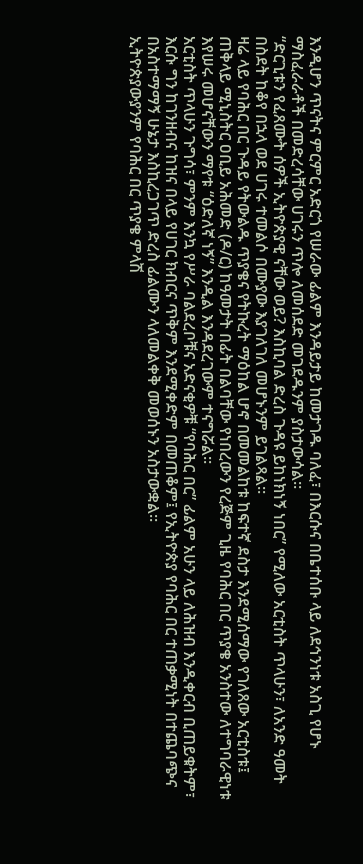እንዲሆን ጥናትና ምርምር አድርጎ የሠራው ፊልም እንዳይታይ ከመታገዱ ባለፈ፣ በእርሱና በቤተሰቡ ላይ ለደኅንነቱ አስጊ የሆኑ ማስፈራራቶች በመድረሳቸው ሀገሩን ጥሎ ለመሰደድ መገደዱንም ያስታውሳል።
“ድርጊቱን የፈጸሙት ሰዎች ኢትዮጵያዊ ናቸው ወይ? እስኪባል ድረስ ጉዳዩ ይከነክነኝ ነበር” የሚለው አርቲስት ጥላሁን፣ ለአንድ ዓመት በስደት ከቆየ በኋላ ወደ ሀገሩ ተመልሶ በሙያው እያገለገለ መሆኑንም ይገልጻል።
ዛሬ ላይ የባሕር በር ጉዳይ የትውልዱ ጥያቄና የትኩረት ማዕከል ሆኖ በመመልከቱ ከፍተኛ ደስታ እንደሚሰማው የገለጸው አርቲስቱ፤ ጠቅላይ ሚኒስትር ዐቢይ አሕመድ (ዶ/ር) ከዓመታት በፊት በልባቸው የነበረውን የረጅም ጊዜ የባሕር በር ጥያቄ አንስተው ለተግባራዊነቱ እየሠሩ መሆናቸውን ማየቱ “ዕድለኛ ነኝ” እንዲል እንዳደረገውም ተናግሯል።
አርቲስት ጥላሁን ጉግሳ፣ ምንም እንኳ የሥራ ባልደረቦቹና አድናቂዎቹ “የባሕር በር” ፊልም አሁን ላይ ለሕዝብ እንዲቀርብ ቢጠይቁትም፣ እርሱ ግን ከገንዘብና ከዝና በላይ የሀገር ክብርና ጥቅም እንደሚቀድም በመጠቆም፤ የኢትዮጵያ የባሕር በር ተጠቃሚነት በተጨባጭና በአስተማማኝ ሁኔታ እስኪረጋገጥ ድረስ ፊልሙን ላለመልቀቅ መወሰኑን አስታውቋል።
ኢትዮጵያውያንም የባሕር በር ጥያቄ ምላሽ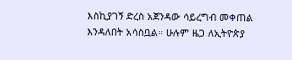እስኪያገኝ ድረስ አጀንዳው ሳይረግብ መቀጠል እንዳለበት አሳስቧል። ሁሉም ዜጋ ለኢትዮጵያ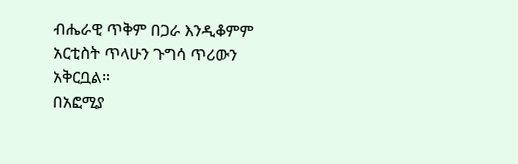ብሔራዊ ጥቅም በጋራ እንዲቆምም አርቲስት ጥላሁን ጉግሳ ጥሪውን አቅርቧል።
በአፎሚያ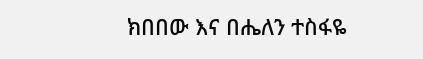ክበበው እና በሔለን ተስፋዬ